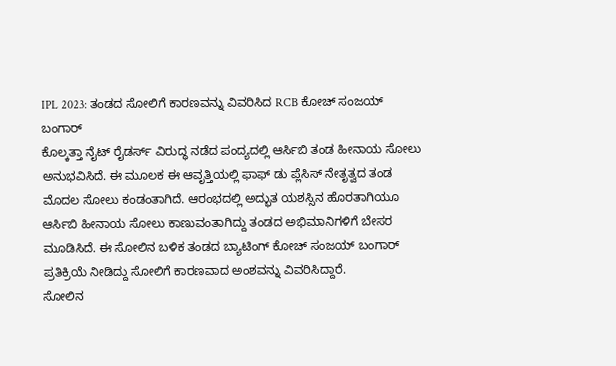IPL 2023: ತಂಡದ ಸೋಲಿಗೆ ಕಾರಣವನ್ನು ವಿವರಿಸಿದ RCB ಕೋಚ್ ಸಂಜಯ್ ಬಂಗಾರ್
ಕೊಲ್ಕತ್ತಾ ನೈಟ್ ರೈಡರ್ಸ್ ವಿರುದ್ಧ ನಡೆದ ಪಂದ್ಯದಲ್ಲಿ ಆರ್ಸಿಬಿ ತಂಡ ಹೀನಾಯ ಸೋಲು ಅನುಭವಿಸಿದೆ. ಈ ಮೂಲಕ ಈ ಆವೃತ್ತಿಯಲ್ಲಿ ಫಾಫ್ ಡು ಪ್ಲೆಸಿಸ್ ನೇತೃತ್ವದ ತಂಡ ಮೊದಲ ಸೋಲು ಕಂಡಂತಾಗಿದೆ. ಆರಂಭದಲ್ಲಿ ಅದ್ಭುತ ಯಶಸ್ಸಿನ ಹೊರತಾಗಿಯೂ ಆರ್ಸಿಬಿ ಹೀನಾಯ ಸೋಲು ಕಾಣುವಂತಾಗಿದ್ದು ತಂಡದ ಅಭಿಮಾನಿಗಳಿಗೆ ಬೇಸರ ಮೂಡಿಸಿದೆ. ಈ ಸೋಲಿನ ಬಳಿಕ ತಂಡದ ಬ್ಯಾಟಿಂಗ್ ಕೋಚ್ ಸಂಜಯ್ ಬಂಗಾರ್ ಪ್ರತಿಕ್ರಿಯೆ ನೀಡಿದ್ದು ಸೋಲಿಗೆ ಕಾರಣವಾದ ಅಂಶವನ್ನು ವಿವರಿಸಿದ್ದಾರೆ.
ಸೋಲಿನ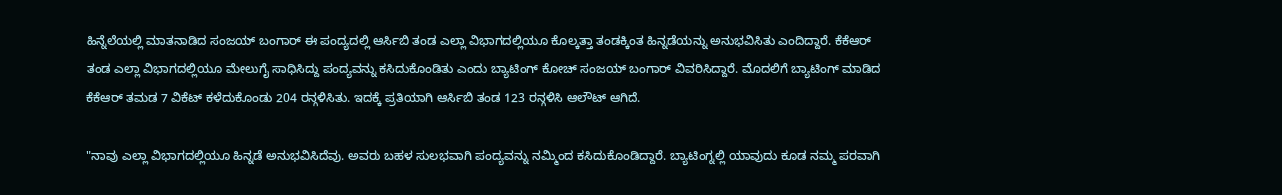ಹಿನ್ನೆಲೆಯಲ್ಲಿ ಮಾತನಾಡಿದ ಸಂಜಯ್ ಬಂಗಾರ್ ಈ ಪಂದ್ಯದಲ್ಲಿ ಆರ್ಸಿಬಿ ತಂಡ ಎಲ್ಲಾ ವಿಭಾಗದಲ್ಲಿಯೂ ಕೊಲ್ಕತ್ತಾ ತಂಡಕ್ಕಿಂತ ಹಿನ್ನಡೆಯನ್ನು ಅನುಭವಿಸಿತು ಎಂದಿದ್ದಾರೆ. ಕೆಕೆಆರ್ ತಂಡ ಎಲ್ಲಾ ವಿಭಾಗದಲ್ಲಿಯೂ ಮೇಲುಗೈ ಸಾಧಿಸಿದ್ದು ಪಂದ್ಯವನ್ನು ಕಸಿದುಕೊಂಡಿತು ಎಂದು ಬ್ಯಾಟಿಂಗ್ ಕೋಚ್ ಸಂಜಯ್ ಬಂಗಾರ್ ವಿವರಿಸಿದ್ದಾರೆ. ಮೊದಲಿಗೆ ಬ್ಯಾಟಿಂಗ್ ಮಾಡಿದ ಕೆಕೆಆರ್ ತಮಡ 7 ವಿಕೆಟ್ ಕಳೆದುಕೊಂಡು 204 ರನ್ಗಳಿಸಿತು. ಇದಕ್ಕೆ ಪ್ರತಿಯಾಗಿ ಆರ್ಸಿಬಿ ತಂಡ 123 ರನ್ಗಳಿಸಿ ಆಲೌಟ್ ಆಗಿದೆ.

"ನಾವು ಎಲ್ಲಾ ವಿಭಾಗದಲ್ಲಿಯೂ ಹಿನ್ನಡೆ ಅನುಭವಿಸಿದೆವು. ಅವರು ಬಹಳ ಸುಲಭವಾಗಿ ಪಂದ್ಯವನ್ನು ನಮ್ಮಿಂದ ಕಸಿದುಕೊಂಡಿದ್ದಾರೆ. ಬ್ಯಾಟಿಂಗ್ನಲ್ಲಿ ಯಾವುದು ಕೂಡ ನಮ್ಮ ಪರವಾಗಿ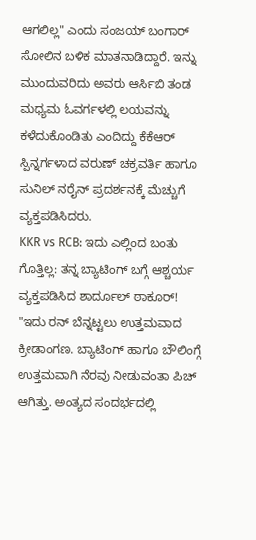ಆಗಲಿಲ್ಲ" ಎಂದು ಸಂಜಯ್ ಬಂಗಾರ್ ಸೋಲಿನ ಬಳಿಕ ಮಾತನಾಡಿದ್ದಾರೆ. ಇನ್ನು ಮುಂದುವರಿದು ಅವರು ಆರ್ಸಿಬಿ ತಂಡ ಮಧ್ಯಮ ಓವರ್ಗಳಲ್ಲಿ ಲಯವನ್ನು ಕಳೆದುಕೊಂಡಿತು ಎಂದಿದ್ದು ಕೆಕೆಆರ್ ಸ್ಪಿನ್ನರ್ಗಳಾದ ವರುಣ್ ಚಕ್ರವರ್ತಿ ಹಾಗೂ ಸುನಿಲ್ ನರೈನ್ ಪ್ರದರ್ಶನಕ್ಕೆ ಮೆಚ್ಚುಗೆ ವ್ಯಕ್ತಪಡಿಸಿದರು.
KKR vs RCB: ಇದು ಎಲ್ಲಿಂದ ಬಂತು ಗೊತ್ತಿಲ್ಲ: ತನ್ನ ಬ್ಯಾಟಿಂಗ್ ಬಗ್ಗೆ ಆಶ್ಚರ್ಯ ವ್ಯಕ್ತಪಡಿಸಿದ ಶಾರ್ದೂಲ್ ಠಾಕೂರ್!
"ಇದು ರನ್ ಬೆನ್ನಟ್ಟಲು ಉತ್ತಮವಾದ ಕ್ರೀಡಾಂಗಣ. ಬ್ಯಾಟಿಂಗ್ ಹಾಗೂ ಬೌಲಿಂಗ್ಗೆ ಉತ್ತಮವಾಗಿ ನೆರವು ನೀಡುವಂತಾ ಪಿಚ್ ಆಗಿತ್ತು. ಅಂತ್ಯದ ಸಂದರ್ಭದಲ್ಲಿ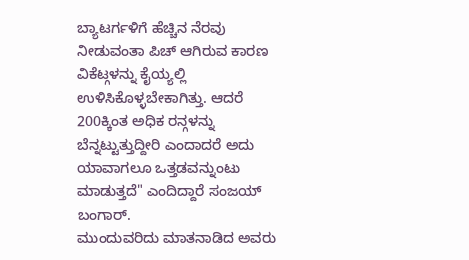ಬ್ಯಾಟರ್ಗಳಿಗೆ ಹೆಚ್ಚಿನ ನೆರವು ನೀಡುವಂತಾ ಪಿಚ್ ಆಗಿರುವ ಕಾರಣ ವಿಕೆಟ್ಗಳನ್ನು ಕೈಯ್ಯಲ್ಲಿ ಉಳಿಸಿಕೊಳ್ಳಬೇಕಾಗಿತ್ತು. ಆದರೆ 200ಕ್ಕಿಂತ ಅಧಿಕ ರನ್ಗಳನ್ನು ಬೆನ್ನಟ್ಟುತ್ತುದ್ದೀರಿ ಎಂದಾದರೆ ಅದು ಯಾವಾಗಲೂ ಒತ್ತಡವನ್ನುಂಟು ಮಾಡುತ್ತದೆ" ಎಂದಿದ್ದಾರೆ ಸಂಜಯ್ ಬಂಗಾರ್.
ಮುಂದುವರಿದು ಮಾತನಾಡಿದ ಅವರು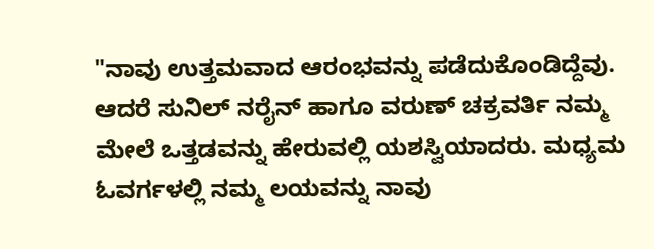"ನಾವು ಉತ್ತಮವಾದ ಆರಂಭವನ್ನು ಪಡೆದುಕೊಂಡಿದ್ದೆವು. ಆದರೆ ಸುನಿಲ್ ನರೈನ್ ಹಾಗೂ ವರುಣ್ ಚಕ್ರವರ್ತಿ ನಮ್ಮ ಮೇಲೆ ಒತ್ತಡವನ್ನು ಹೇರುವಲ್ಲಿ ಯಶಸ್ವಿಯಾದರು. ಮಧ್ಯಮ ಓವರ್ಗಳಲ್ಲಿ ನಮ್ಮ ಲಯವನ್ನು ನಾವು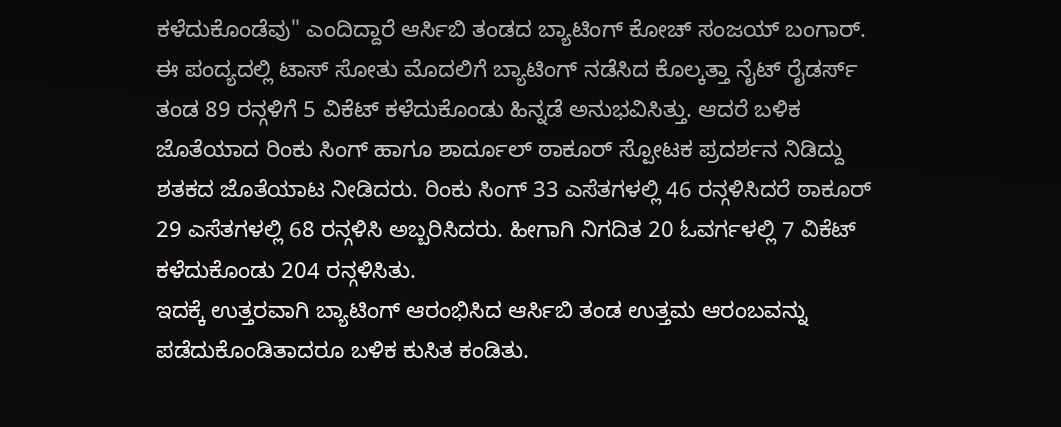ಕಳೆದುಕೊಂಡೆವು" ಎಂದಿದ್ದಾರೆ ಆರ್ಸಿಬಿ ತಂಡದ ಬ್ಯಾಟಿಂಗ್ ಕೋಚ್ ಸಂಜಯ್ ಬಂಗಾರ್.
ಈ ಪಂದ್ಯದಲ್ಲಿ ಟಾಸ್ ಸೋತು ಮೊದಲಿಗೆ ಬ್ಯಾಟಿಂಗ್ ನಡೆಸಿದ ಕೊಲ್ಕತ್ತಾ ನೈಟ್ ರೈಡರ್ಸ್ ತಂಡ 89 ರನ್ಗಳಿಗೆ 5 ವಿಕೆಟ್ ಕಳೆದುಕೊಂಡು ಹಿನ್ನಡೆ ಅನುಭವಿಸಿತ್ತು. ಆದರೆ ಬಳಿಕ ಜೊತೆಯಾದ ರಿಂಕು ಸಿಂಗ್ ಹಾಗೂ ಶಾರ್ದೂಲ್ ಠಾಕೂರ್ ಸ್ಪೋಟಕ ಪ್ರದರ್ಶನ ನಿಡಿದ್ದು ಶತಕದ ಜೊತೆಯಾಟ ನೀಡಿದರು. ರಿಂಕು ಸಿಂಗ್ 33 ಎಸೆತಗಳಲ್ಲಿ 46 ರನ್ಗಳಿಸಿದರೆ ಠಾಕೂರ್ 29 ಎಸೆತಗಳಲ್ಲಿ 68 ರನ್ಗಳಿಸಿ ಅಬ್ಬರಿಸಿದರು. ಹೀಗಾಗಿ ನಿಗದಿತ 20 ಓವರ್ಗಳಲ್ಲಿ 7 ವಿಕೆಟ್ ಕಳೆದುಕೊಂಡು 204 ರನ್ಗಳಿಸಿತು.
ಇದಕ್ಕೆ ಉತ್ತರವಾಗಿ ಬ್ಯಾಟಿಂಗ್ ಆರಂಭಿಸಿದ ಆರ್ಸಿಬಿ ತಂಡ ಉತ್ತಮ ಆರಂಬವನ್ನು ಪಡೆದುಕೊಂಡಿತಾದರೂ ಬಳಿಕ ಕುಸಿತ ಕಂಡಿತು.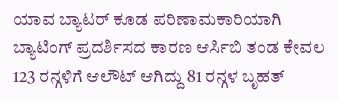ಯಾವ ಬ್ಯಾಟರ್ ಕೂಡ ಪರಿಣಾಮಕಾರಿಯಾಗಿ ಬ್ಯಾಟಿಂಗ್ ಪ್ರದರ್ಶಿಸದ ಕಾರಣ ಆರ್ಸಿಬಿ ತಂಡ ಕೇವಲ 123 ರನ್ಗಳಿಗೆ ಆಲೌಟ್ ಆಗಿದ್ದು 81 ರನ್ಗಳ ಬೃಹತ್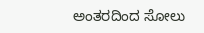ಅಂತರದಿಂದ ಸೋಲು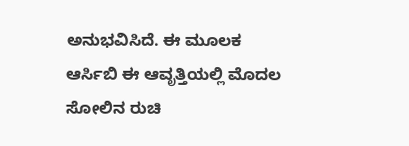ಅನುಭವಿಸಿದೆ. ಈ ಮೂಲಕ ಆರ್ಸಿಬಿ ಈ ಆವೃತ್ತಿಯಲ್ಲಿ ಮೊದಲ ಸೋಲಿನ ರುಚಿ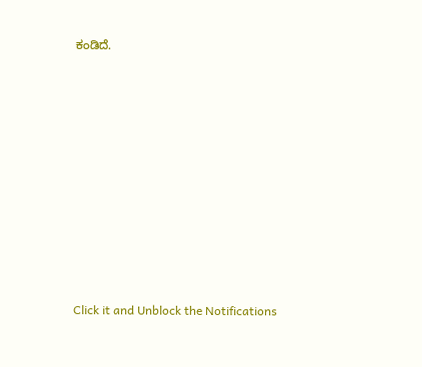ಕಂಡಿದೆ.












Click it and Unblock the Notifications